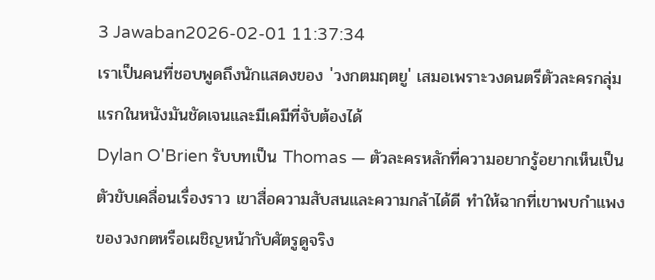3 Jawaban2026-02-01 11:37:34
เราเป็นคนที่ชอบพูดถึงนักแสดงของ 'วงกตมฤตยู' เสมอเพราะวงดนตรีตัวละครกลุ่มแรกในหนังมันชัดเจนและมีเคมีที่จับต้องได้
Dylan O'Brien รับบทเป็น Thomas — ตัวละครหลักที่ความอยากรู้อยากเห็นเป็นตัวขับเคลื่อนเรื่องราว เขาสื่อความสับสนและความกล้าได้ดี ทำให้ฉากที่เขาพบกำแพงของวงกตหรือเผชิญหน้ากับศัตรูดูจริง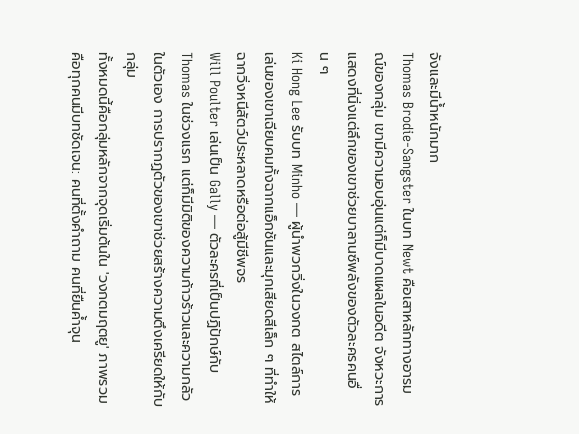จังและมีน้ำหนักมาก
Thomas Brodie-Sangster ในบท Newt คือเสาหลักทางอารมณ์ของกลุ่ม เขามีความอบอุ่นแต่ก็มีบาดแผลในอดีต จังหวะการแสดงที่นิ่งแต่ลึกของเขาช่วยบาลานซ์พลังของตัวละครคนอื่น ๆ
Ki Hong Lee รับบท Minho — ผู้นำพวกวิ่งในวงกต สไตล์การเล่นของเขาเฉียบคมทั้งฉากแอ็กชันและมุกเสียดสีเล็ก ๆ ที่ทำให้ฉากวิ่งหนีสัตว์ประหลาดหรือต่อสู้มีชีพจร
Will Poulter เล่นเป็น Gally — ตัวละครที่เป็นปฏิปักษ์กับ Thomas ในช่วงแรก แต่ก็มีมิติของความก้าวร้าวและความกลัวในตัวเอง การปรากฏตัวของเขาช่วยสร้างความตึงเครียดให้กับกลุ่ม
ทั้งหมดนี้คือกลุ่มหลักจากจุดเริ่มต้นใน 'วงกตมฤตยู' ภาพรวมคือทุกคนมีบทชัดเจน: คนที่ตั้งคำถาม คนที่ยืนค้ำจุน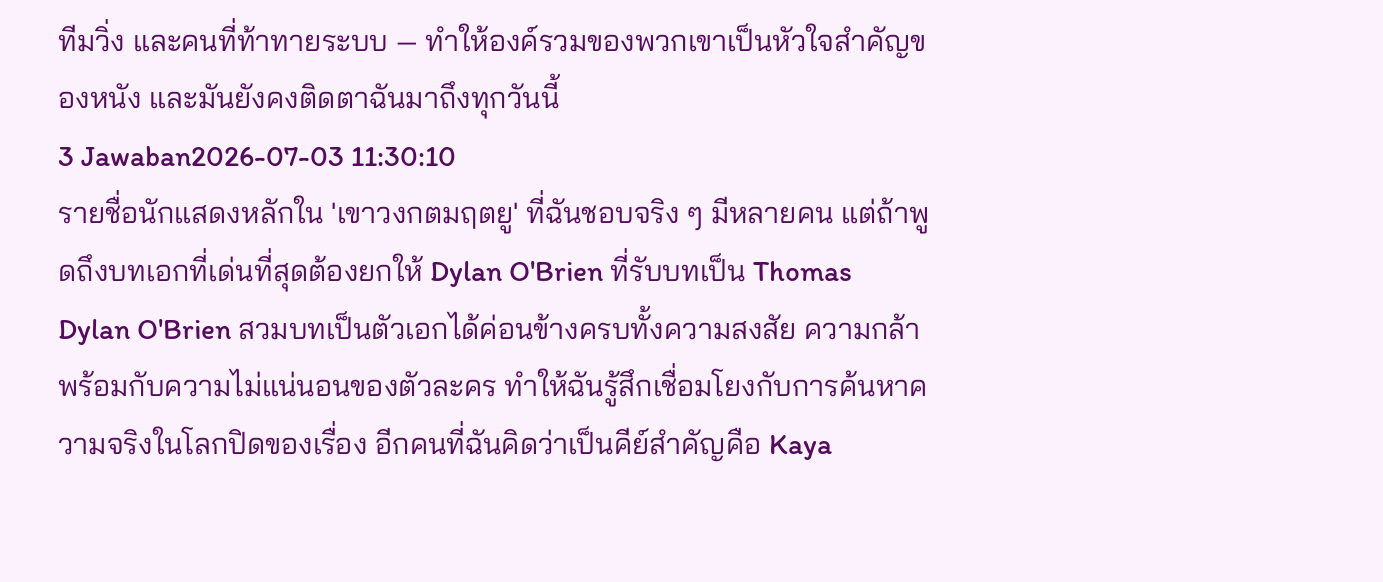ทีมวิ่ง และคนที่ท้าทายระบบ — ทำให้องค์รวมของพวกเขาเป็นหัวใจสำคัญของหนัง และมันยังคงติดตาฉันมาถึงทุกวันนี้
3 Jawaban2026-07-03 11:30:10
รายชื่อนักแสดงหลักใน 'เขาวงกตมฤตยู' ที่ฉันชอบจริง ๆ มีหลายคน แต่ถ้าพูดถึงบทเอกที่เด่นที่สุดต้องยกให้ Dylan O'Brien ที่รับบทเป็น Thomas
Dylan O'Brien สวมบทเป็นตัวเอกได้ค่อนข้างครบทั้งความสงสัย ความกล้าพร้อมกับความไม่แน่นอนของตัวละคร ทำให้ฉันรู้สึกเชื่อมโยงกับการค้นหาความจริงในโลกปิดของเรื่อง อีกคนที่ฉันคิดว่าเป็นคีย์สำคัญคือ Kaya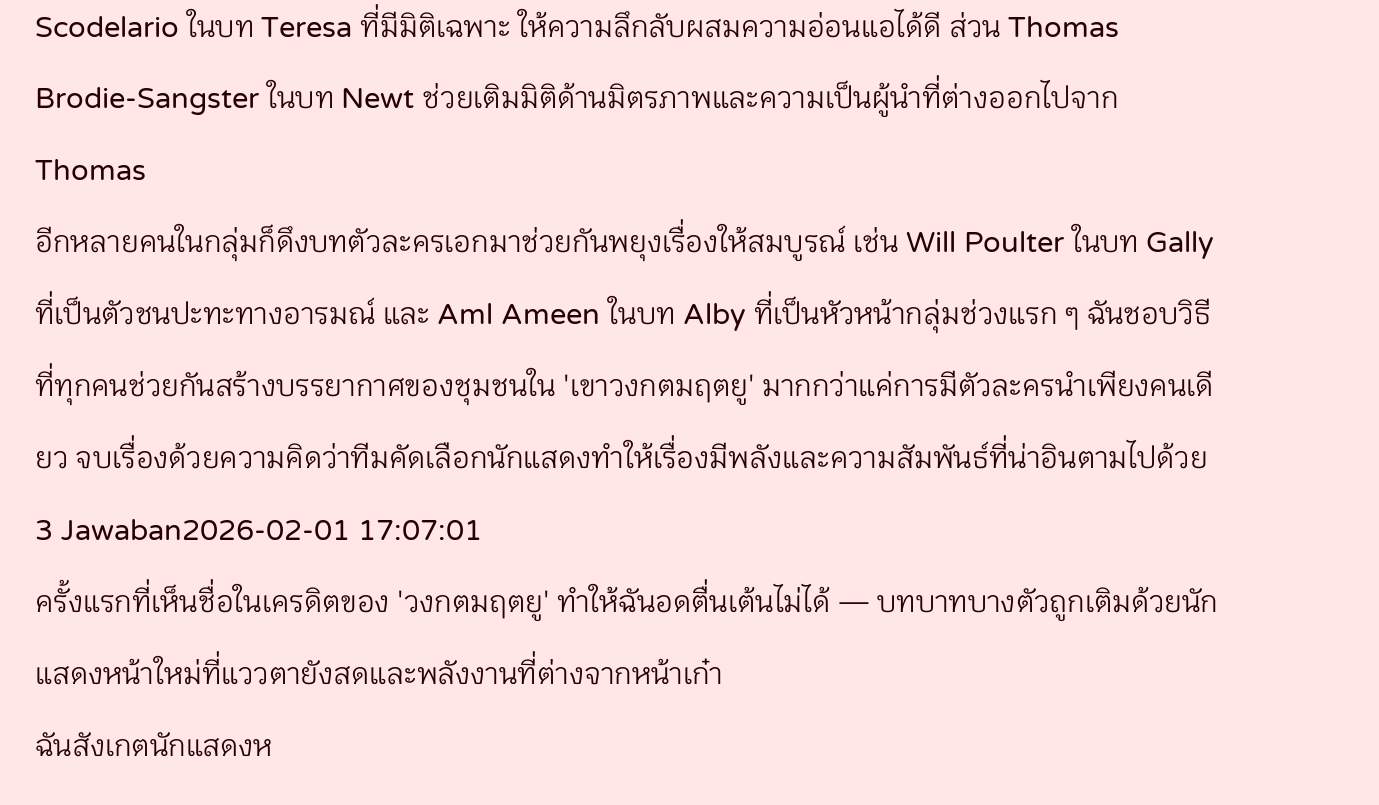Scodelario ในบท Teresa ที่มีมิติเฉพาะ ให้ความลึกลับผสมความอ่อนแอได้ดี ส่วน Thomas Brodie-Sangster ในบท Newt ช่วยเติมมิติด้านมิตรภาพและความเป็นผู้นำที่ต่างออกไปจาก Thomas
อีกหลายคนในกลุ่มก็ดึงบทตัวละครเอกมาช่วยกันพยุงเรื่องให้สมบูรณ์ เช่น Will Poulter ในบท Gally ที่เป็นตัวชนปะทะทางอารมณ์ และ Aml Ameen ในบท Alby ที่เป็นหัวหน้ากลุ่มช่วงแรก ๆ ฉันชอบวิธีที่ทุกคนช่วยกันสร้างบรรยากาศของชุมชนใน 'เขาวงกตมฤตยู' มากกว่าแค่การมีตัวละครนำเพียงคนเดียว จบเรื่องด้วยความคิดว่าทีมคัดเลือกนักแสดงทำให้เรื่องมีพลังและความสัมพันธ์ที่น่าอินตามไปด้วย
3 Jawaban2026-02-01 17:07:01
ครั้งแรกที่เห็นชื่อในเครดิตของ 'วงกตมฤตยู' ทำให้ฉันอดตื่นเต้นไม่ได้ — บทบาทบางตัวถูกเติมด้วยนักแสดงหน้าใหม่ที่แววตายังสดและพลังงานที่ต่างจากหน้าเก๋า
ฉันสังเกตนักแสดงห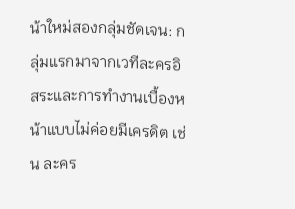น้าใหม่สองกลุ่มชัดเจน: กลุ่มแรกมาจากเวทีละครอิสระและการทำงานเบื้องหน้าแบบไม่ค่อยมีเครดิต เช่น ละคร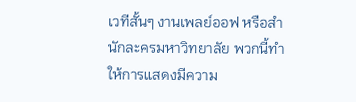เวทีสั้นๆ งานเพลย์ออฟ หรือสำนักละครมหาวิทยาลัย พวกนี้ทำให้การแสดงมีความ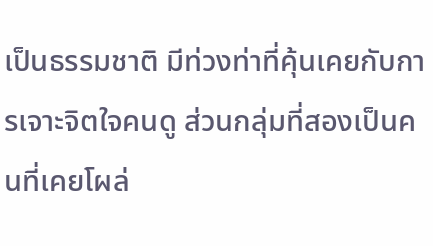เป็นธรรมชาติ มีท่วงท่าที่คุ้นเคยกับการเจาะจิตใจคนดู ส่วนกลุ่มที่สองเป็นคนที่เคยโผล่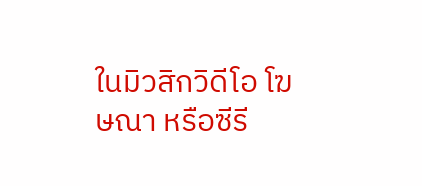ในมิวสิกวิดีโอ โฆษณา หรือซีรี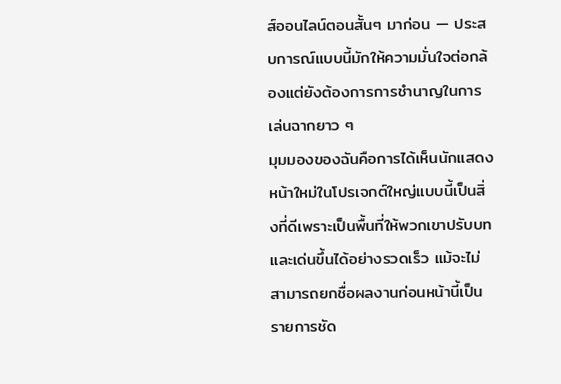ส์ออนไลน์ตอนสั้นๆ มาก่อน — ประสบการณ์แบบนี้มักให้ความมั่นใจต่อกล้องแต่ยังต้องการการชำนาญในการเล่นฉากยาว ๆ
มุมมองของฉันคือการได้เห็นนักแสดงหน้าใหม่ในโปรเจกต์ใหญ่แบบนี้เป็นสิ่งที่ดีเพราะเป็นพื้นที่ให้พวกเขาปรับบทและเด่นขึ้นได้อย่างรวดเร็ว แม้จะไม่สามารถยกชื่อผลงานก่อนหน้านี้เป็นรายการชัด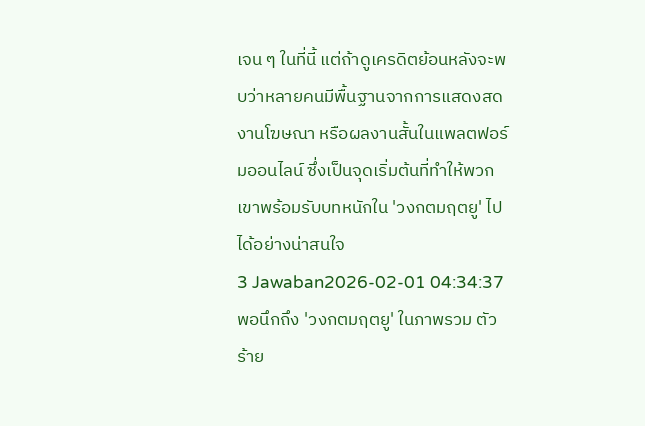เจน ๆ ในที่นี้ แต่ถ้าดูเครดิตย้อนหลังจะพบว่าหลายคนมีพื้นฐานจากการแสดงสด งานโฆษณา หรือผลงานสั้นในแพลตฟอร์มออนไลน์ ซึ่งเป็นจุดเริ่มต้นที่ทำให้พวกเขาพร้อมรับบทหนักใน 'วงกตมฤตยู' ไปได้อย่างน่าสนใจ
3 Jawaban2026-02-01 04:34:37
พอนึกถึง 'วงกตมฤตยู' ในภาพรวม ตัวร้าย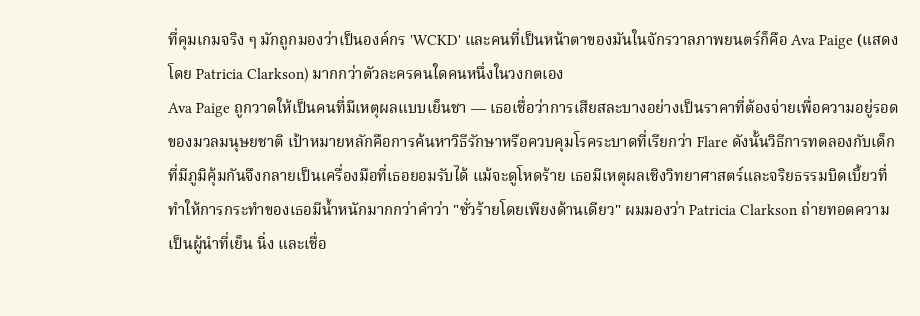ที่คุมเกมจริง ๆ มักถูกมองว่าเป็นองค์กร 'WCKD' และคนที่เป็นหน้าตาของมันในจักรวาลภาพยนตร์ก็คือ Ava Paige (แสดงโดย Patricia Clarkson) มากกว่าตัวละครคนใดคนหนึ่งในวงกตเอง
Ava Paige ถูกวาดให้เป็นคนที่มีเหตุผลแบบเย็นชา — เธอเชื่อว่าการเสียสละบางอย่างเป็นราคาที่ต้องจ่ายเพื่อความอยู่รอดของมวลมนุษยชาติ เป้าหมายหลักคือการค้นหาวิธีรักษาหรือควบคุมโรคระบาดที่เรียกว่า Flare ดังนั้นวิธีการทดลองกับเด็กที่มีภูมิคุ้มกันจึงกลายเป็นเครื่องมือที่เธอยอมรับได้ แม้จะดูโหดร้าย เธอมีเหตุผลเชิงวิทยาศาสตร์และจริยธรรมบิดเบี้ยวที่ทำให้การกระทำของเธอมีน้ำหนักมากกว่าคำว่า "ชั่วร้ายโดยเพียงด้านเดียว" ผมมองว่า Patricia Clarkson ถ่ายทอดความเป็นผู้นำที่เย็น นิ่ง และเชื่อ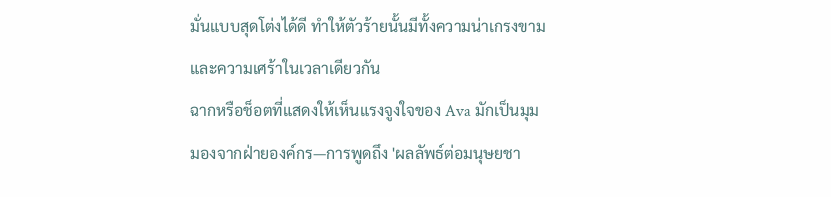มั่นแบบสุดโต่งได้ดี ทำให้ตัวร้ายนั้นมีทั้งความน่าเกรงขามและความเศร้าในเวลาเดียวกัน
ฉากหรือช็อตที่แสดงให้เห็นแรงจูงใจของ Ava มักเป็นมุมมองจากฝ่ายองค์กร—การพูดถึง 'ผลลัพธ์ต่อมนุษยชา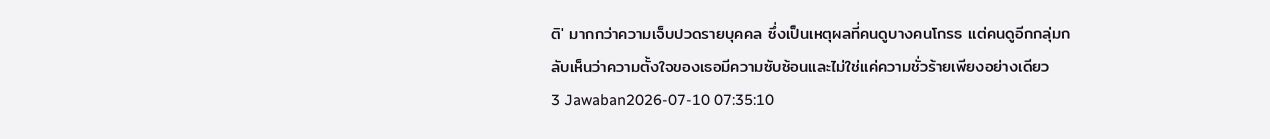ติ' มากกว่าความเจ็บปวดรายบุคคล ซึ่งเป็นเหตุผลที่คนดูบางคนโกรธ แต่คนดูอีกกลุ่มกลับเห็นว่าความตั้งใจของเธอมีความซับซ้อนและไม่ใช่แค่ความชั่วร้ายเพียงอย่างเดียว
3 Jawaban2026-07-10 07:35:10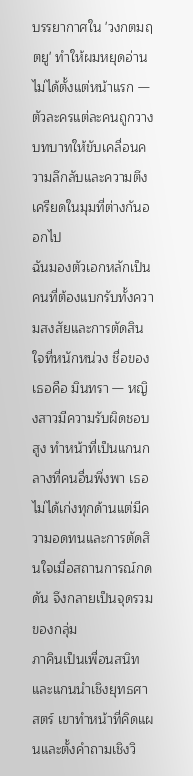บรรยากาศใน 'วงกตมฤตยู' ทำให้ผมหยุดอ่านไม่ได้ตั้งแต่หน้าแรก — ตัวละครแต่ละคนถูกวางบทบาทให้ขับเคลื่อนความลึกลับและความตึงเครียดในมุมที่ต่างกันออกไป
ฉันมองตัวเอกหลักเป็นคนที่ต้องแบกรับทั้งความสงสัยและการตัดสินใจที่หนักหน่วง ชื่อของเธอคือ มินทรา — หญิงสาวมีความรับผิดชอบสูง ทำหน้าที่เป็นแกนกลางที่คนอื่นพึ่งพา เธอไม่ได้เก่งทุกด้านแต่มีความอดทนและการตัดสินใจเมื่อสถานการณ์กดดัน จึงกลายเป็นจุดรวมของกลุ่ม
ภาคินเป็นเพื่อนสนิทและแกนนำเชิงยุทธศาสตร์ เขาทำหน้าที่คิดแผนและตั้งคำถามเชิงวิ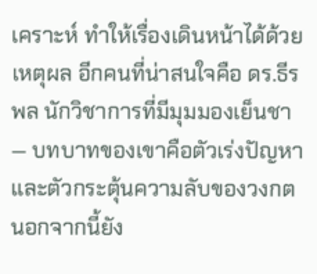เคราะห์ ทำให้เรื่องเดินหน้าได้ด้วยเหตุผล อีกคนที่น่าสนใจคือ ดร.ธีรพล นักวิชาการที่มีมุมมองเย็นชา — บทบาทของเขาคือตัวเร่งปัญหาและตัวกระตุ้นความลับของวงกต นอกจากนี้ยัง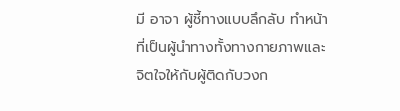มี อาจา ผู้ชี้ทางแบบลึกลับ ทำหน้าที่เป็นผู้นำทางทั้งทางกายภาพและจิตใจให้กับผู้ติดกับวงก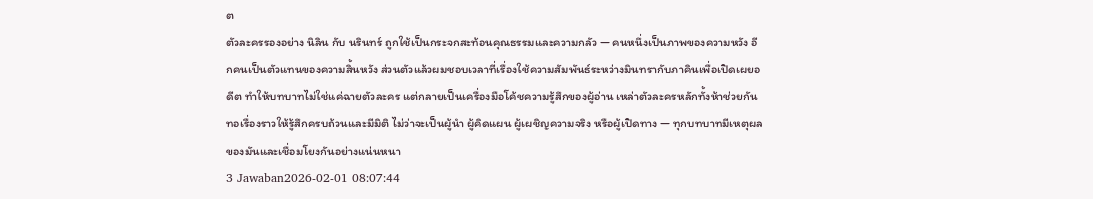ต
ตัวละครรองอย่าง นิลิน กับ นรินทร์ ถูกใช้เป็นกระจกสะท้อนคุณธรรมและความกลัว — คนหนึ่งเป็นภาพของความหวัง อีกคนเป็นตัวแทนของความสิ้นหวัง ส่วนตัวแล้วผมชอบเวลาที่เรื่องใช้ความสัมพันธ์ระหว่างมินทรากับภาคินเพื่อเปิดเผยอดีต ทำให้บทบาทไม่ใช่แค่ฉายตัวละคร แต่กลายเป็นเครื่องมือโค้ชความรู้สึกของผู้อ่าน เหล่าตัวละครหลักทั้งห้าช่วยกันทอเรื่องราวให้รู้สึกครบถ้วนและมีมิติ ไม่ว่าจะเป็นผู้นำ ผู้คิดแผน ผู้เผชิญความจริง หรือผู้เปิดทาง — ทุกบทบาทมีเหตุผลของมันและเชื่อมโยงกันอย่างแน่นหนา
3 Jawaban2026-02-01 08:07:44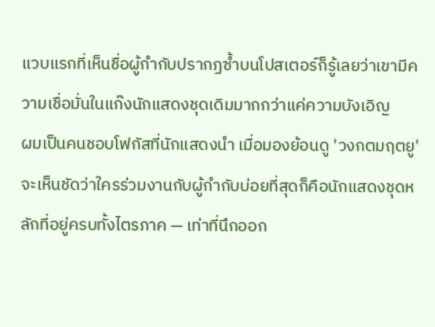แวบแรกที่เห็นชื่อผู้กำกับปรากฏซ้ำบนโปสเตอร์ก็รู้เลยว่าเขามีความเชื่อมั่นในแก๊งนักแสดงชุดเดิมมากกว่าแค่ความบังเอิญ
ผมเป็นคนชอบโฟกัสที่นักแสดงนำ เมื่อมองย้อนดู 'วงกตมฤตยู' จะเห็นชัดว่าใครร่วมงานกับผู้กำกับบ่อยที่สุดก็คือนักแสดงชุดหลักที่อยู่ครบทั้งไตรภาค — เท่าที่นึกออก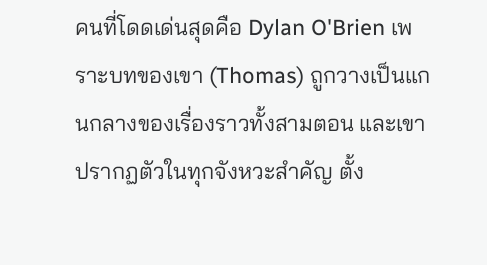คนที่โดดเด่นสุดคือ Dylan O'Brien เพราะบทของเขา (Thomas) ถูกวางเป็นแกนกลางของเรื่องราวทั้งสามตอน และเขาปรากฏตัวในทุกจังหวะสำคัญ ตั้ง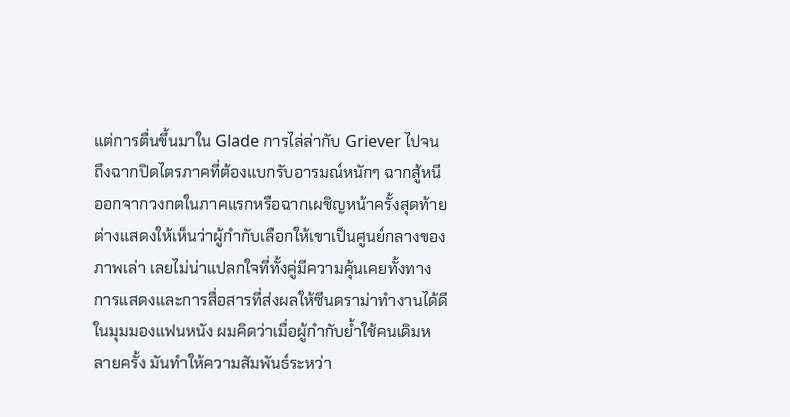แต่การตื่นขึ้นมาใน Glade การไล่ล่ากับ Griever ไปจนถึงฉากปิดไตรภาคที่ต้องแบกรับอารมณ์หนักๆ ฉากสู้หนีออกจากวงกตในภาคแรกหรือฉากเผชิญหน้าครั้งสุดท้าย ต่างแสดงให้เห็นว่าผู้กำกับเลือกให้เขาเป็นศูนย์กลางของภาพเล่า เลยไม่น่าแปลกใจที่ทั้งคู่มีความคุ้นเคยทั้งทางการแสดงและการสื่อสารที่ส่งผลให้ซีนดราม่าทำงานได้ดี
ในมุมมองแฟนหนัง ผมคิดว่าเมื่อผู้กำกับย้ำใช้คนเดิมหลายครั้ง มันทำให้ความสัมพันธ์ระหว่า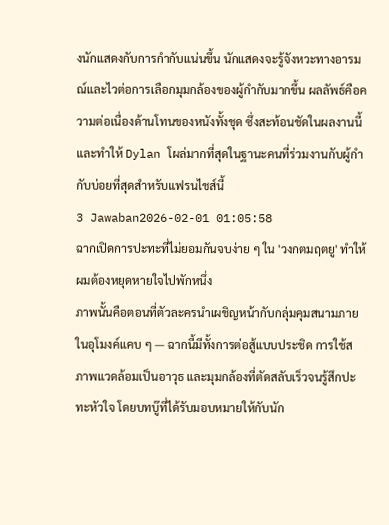งนักแสดงกับการกำกับแน่นขึ้น นักแสดงจะรู้จังหวะทางอารมณ์และไวต่อการเลือกมุมกล้องของผู้กำกับมากขึ้น ผลลัพธ์คือความต่อเนื่องด้านโทนของหนังทั้งชุด ซึ่งสะท้อนชัดในผลงานนี้และทำให้ Dylan โผล่มากที่สุดในฐานะคนที่ร่วมงานกับผู้กำกับบ่อยที่สุดสำหรับแฟรนไชส์นี้
3 Jawaban2026-02-01 01:05:58
ฉากเปิดการปะทะที่ไม่ยอมกันจบง่าย ๆ ใน 'วงกตมฤตยู' ทำให้ผมต้องหยุดหายใจไปพักหนึ่ง
ภาพนั้นคือตอนที่ตัวละครนำเผชิญหน้ากับกลุ่มคุมสนามภายในอุโมงค์แคบ ๆ — ฉากนี้มีทั้งการต่อสู้แบบประชิด การใช้สภาพแวดล้อมเป็นอาวุธ และมุมกล้องที่ตัดสลับเร็วจนรู้สึกปะทะหัวใจ โดยบทบู๊ที่ได้รับมอบหมายให้กับนัก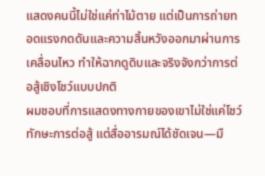แสดงคนนี้ไม่ใช่แค่ท่าไม้ตาย แต่เป็นการถ่ายทอดแรงกดดันและความสิ้นหวังออกมาผ่านการเคลื่อนไหว ทำให้ฉากดูดิบและจริงจังกว่าการต่อสู้เชิงโชว์แบบปกติ
ผมชอบที่การแสดงทางกายของเขาไม่ใช่แค่โชว์ทักษะการต่อสู้ แต่สื่ออารมณ์ได้ชัดเจน—มื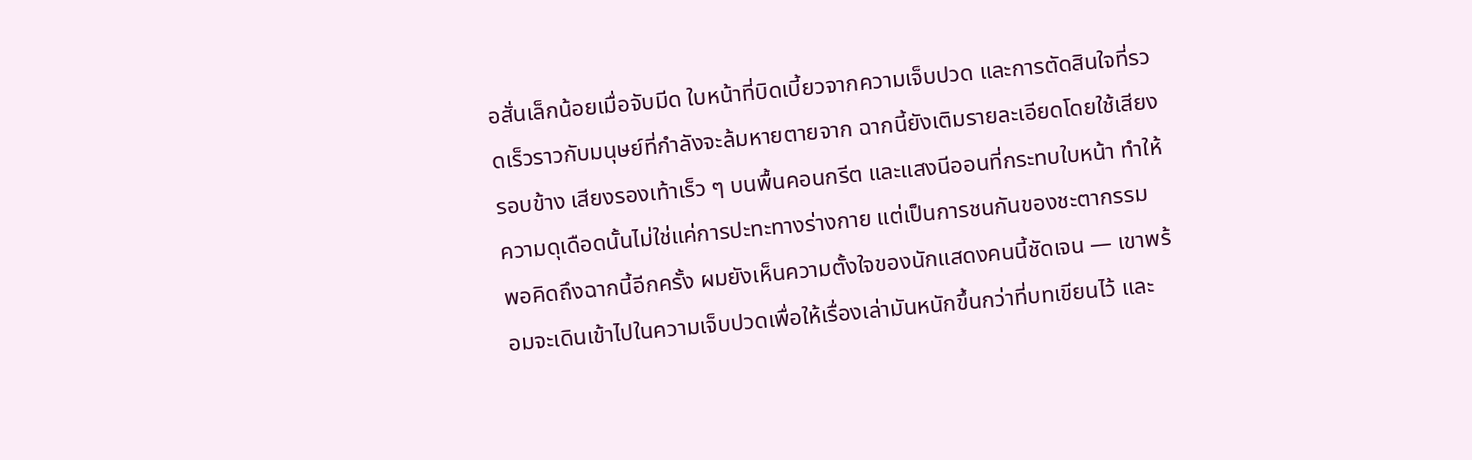อสั่นเล็กน้อยเมื่อจับมีด ใบหน้าที่บิดเบี้ยวจากความเจ็บปวด และการตัดสินใจที่รวดเร็วราวกับมนุษย์ที่กำลังจะล้มหายตายจาก ฉากนี้ยังเติมรายละเอียดโดยใช้เสียงรอบข้าง เสียงรองเท้าเร็ว ๆ บนพื้นคอนกรีต และแสงนีออนที่กระทบใบหน้า ทำให้ความดุเดือดนั้นไม่ใช่แค่การปะทะทางร่างกาย แต่เป็นการชนกันของชะตากรรม
พอคิดถึงฉากนี้อีกครั้ง ผมยังเห็นความตั้งใจของนักแสดงคนนี้ชัดเจน — เขาพร้อมจะเดินเข้าไปในความเจ็บปวดเพื่อให้เรื่องเล่ามันหนักขึ้นกว่าที่บทเขียนไว้ และ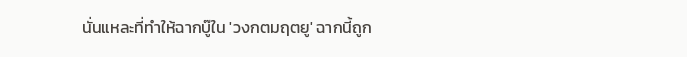นั่นแหละที่ทำให้ฉากบู๊ใน 'วงกตมฤตยู' ฉากนี้ถูก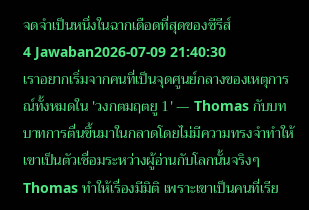จดจำเป็นหนึ่งในฉากเดือดที่สุดของซีรีส์
4 Jawaban2026-07-09 21:40:30
เราอยากเริ่มจากคนที่เป็นจุดศูนย์กลางของเหตุการณ์ทั้งหมดใน 'วงกตมฤตยู 1' — Thomas กับบทบาทการตื่นขึ้นมาในกลาดโดยไม่มีความทรงจำทำให้เขาเป็นตัวเชื่อมระหว่างผู้อ่านกับโลกนั้นจริงๆ
Thomas ทำให้เรื่องมีมิติ เพราะเขาเป็นคนที่เรีย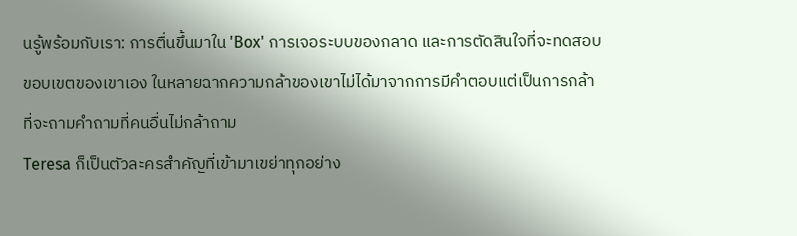นรู้พร้อมกับเรา: การตื่นขึ้นมาใน 'Box' การเจอระบบของกลาด และการตัดสินใจที่จะทดสอบขอบเขตของเขาเอง ในหลายฉากความกล้าของเขาไม่ได้มาจากการมีคำตอบแต่เป็นการกล้าที่จะถามคำถามที่คนอื่นไม่กล้าถาม
Teresa ก็เป็นตัวละครสำคัญที่เข้ามาเขย่าทุกอย่าง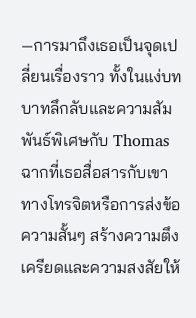—การมาถึงเธอเป็นจุดเปลี่ยนเรื่องราว ทั้งในแง่บทบาทลึกลับและความสัมพันธ์พิเศษกับ Thomas ฉากที่เธอสื่อสารกับเขาทางโทรจิตหรือการส่งข้อความสั้นๆ สร้างความตึงเครียดและความสงสัยให้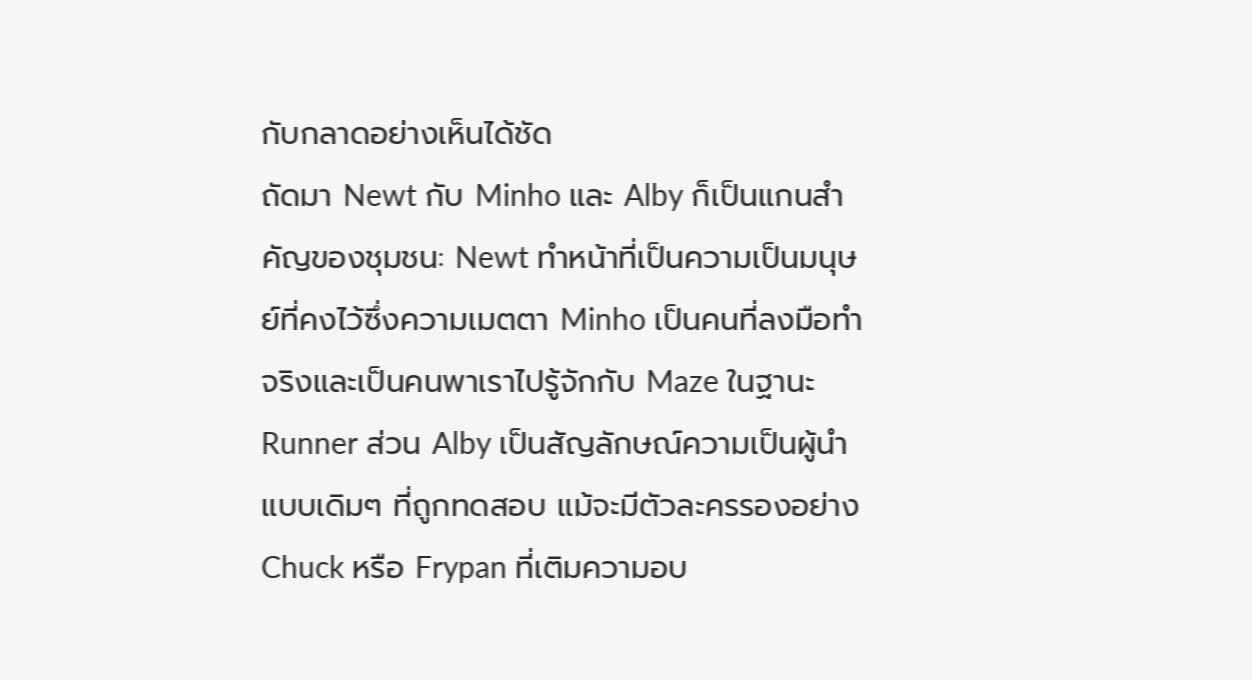กับกลาดอย่างเห็นได้ชัด
ถัดมา Newt กับ Minho และ Alby ก็เป็นแกนสำคัญของชุมชน: Newt ทำหน้าที่เป็นความเป็นมนุษย์ที่คงไว้ซึ่งความเมตตา Minho เป็นคนที่ลงมือทำจริงและเป็นคนพาเราไปรู้จักกับ Maze ในฐานะ Runner ส่วน Alby เป็นสัญลักษณ์ความเป็นผู้นำแบบเดิมๆ ที่ถูกทดสอบ แม้จะมีตัวละครรองอย่าง Chuck หรือ Frypan ที่เติมความอบ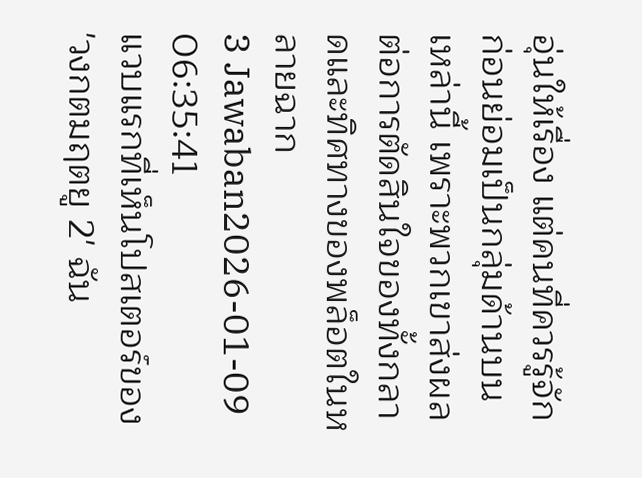อุ่นให้เรื่อง แต่คนที่ควรรู้จักก่อนย่อมเป็นกลุ่มด้านบนเหล่านี้ เพราะพวกเขาส่งผลต่อการตัดสินใจของทั้งกลาดและทิศทางของพล็อตในหลายฉาก
3 Jawaban2026-01-09 06:35:41
แวบแรกที่เห็นโปสเตอร์ของ 'วงกตมฤตยู 2' ฉัน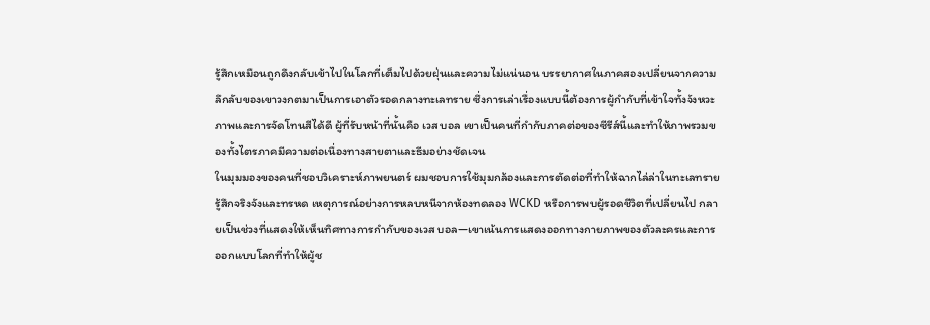รู้สึกเหมือนถูกดึงกลับเข้าไปในโลกที่เต็มไปด้วยฝุ่นและความไม่แน่นอน บรรยากาศในภาคสองเปลี่ยนจากความลึกลับของเขาวงกตมาเป็นการเอาตัวรอดกลางทะเลทราย ซึ่งการเล่าเรื่องแบบนี้ต้องการผู้กำกับที่เข้าใจทั้งจังหวะภาพและการจัดโทนสีได้ดี ผู้ที่รับหน้าที่นั้นคือ เวส บอล เขาเป็นคนที่กำกับภาคต่อของซีรีส์นี้และทำให้ภาพรวมของทั้งไตรภาคมีความต่อเนื่องทางสายตาและธีมอย่างชัดเจน
ในมุมมองของคนที่ชอบวิเคราะห์ภาพยนตร์ ผมชอบการใช้มุมกล้องและการตัดต่อที่ทำให้ฉากไล่ล่าในทะเลทรายรู้สึกจริงจังและทรหด เหตุการณ์อย่างการหลบหนีจากห้องทดลอง WCKD หรือการพบผู้รอดชีวิตที่เปลี่ยนไป กลายเป็นช่วงที่แสดงให้เห็นทิศทางการกำกับของเวส บอล—เขาเน้นการแสดงออกทางกายภาพของตัวละครและการออกแบบโลกที่ทำให้ผู้ช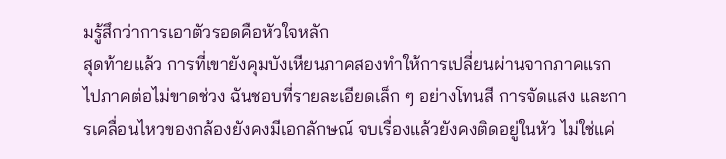มรู้สึกว่าการเอาตัวรอดคือหัวใจหลัก
สุดท้ายแล้ว การที่เขายังคุมบังเหียนภาคสองทำให้การเปลี่ยนผ่านจากภาคแรกไปภาคต่อไม่ขาดช่วง ฉันชอบที่รายละเอียดเล็ก ๆ อย่างโทนสี การจัดแสง และการเคลื่อนไหวของกล้องยังคงมีเอกลักษณ์ จบเรื่องแล้วยังคงติดอยู่ในหัว ไม่ใช่แค่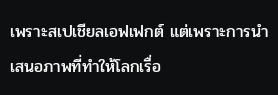เพราะสเปเชียลเอฟเฟกต์ แต่เพราะการนำเสนอภาพที่ทำให้โลกเรื่อ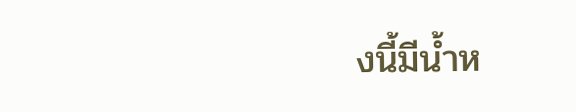งนี้มีน้ำห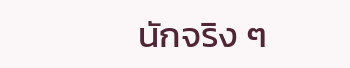นักจริง ๆ